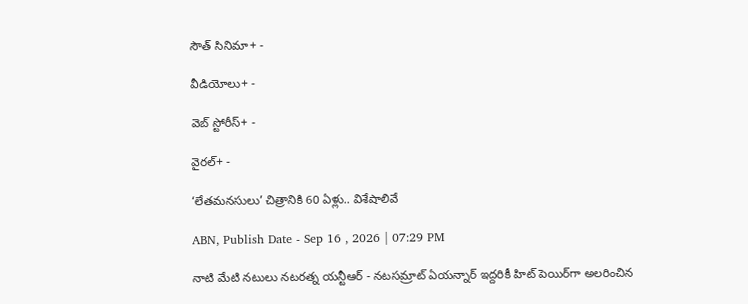సౌత్ సినిమా+ -

వీడియోలు+ -

వెబ్ స్టోరీస్+ -

వైరల్+ -

‘లేతమనసులు’ చిత్రానికి 60 ఏళ్లు.. విశేషాలివే

ABN, Publish Date - Sep 16 , 2026 | 07:29 PM

నాటి మేటి నటులు నటరత్న యన్టీఆర్ - నటసమ్రాట్ ఏయన్నార్ ఇద్దరికీ హిట్ పెయిర్‌గా అలరించిన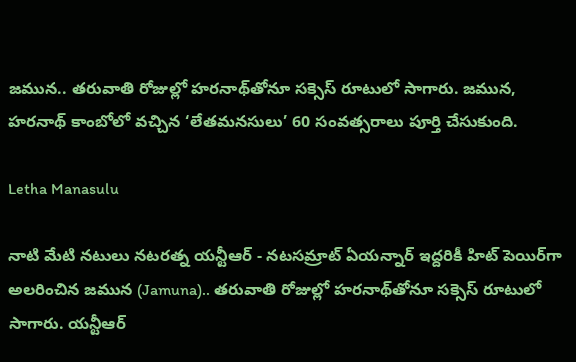జమున.. తరువాతి రోజుల్లో హరనాథ్‌తోనూ సక్సెస్ రూటులో సాగారు. జమున, హరనాథ్ కాంబోలో వచ్చిన ‘లేతమనసులు’ 60 సంవత్సరాలు పూర్తి చేసుకుంది.

Letha Manasulu

నాటి మేటి నటులు నటరత్న యన్టీఆర్ - నటసమ్రాట్ ఏయన్నార్ ఇద్దరికీ హిట్ పెయిర్‌గా అలరించిన జమున (Jamuna).. తరువాతి రోజుల్లో హరనాథ్‌తోనూ సక్సెస్ రూటులో సాగారు. యన్టీఆర్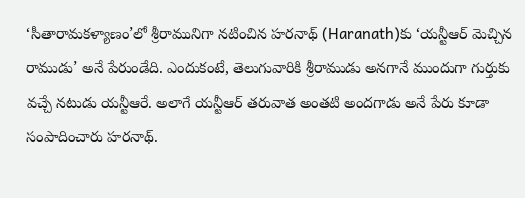‘సీతారామకళ్యాణం’లో శ్రీరామునిగా నటించిన హరనాథ్‌ (Haranath)కు ‘యన్టీఆర్ మెచ్చిన రాముడు’ అనే పేరుండేది. ఎందుకంటే, తెలుగువారికి శ్రీరాముడు అనగానే ముందుగా గుర్తుకు వచ్చే నటుడు యన్టీఆరే. అలాగే యన్టీఆర్ తరువాత అంతటి అందగాడు అనే పేరు కూడా సంపాదించారు హరనాథ్.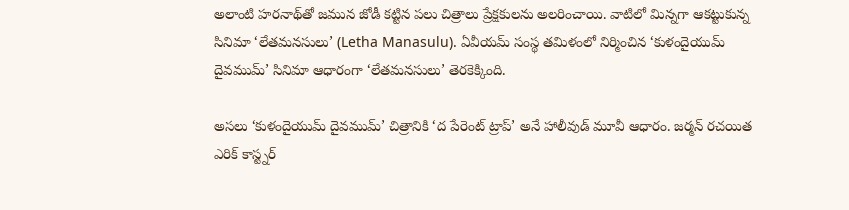అలాంటి హరనాథ్‌తో జమున జోడీ కట్టిన పలు చిత్రాలు ప్రేక్షకులను అలరించాయి. వాటిలో మిన్నగా ఆకట్టుకున్న సినిమా ‘లేతమనసులు’ (Letha Manasulu). ఏవీయమ్ సంస్థ తమిళంలో నిర్మించిన ‘కుళందైయుమ్ దైవముమ్’ సినిమా ఆధారంగా ‘లేతమనసులు’ తెరకెక్కింది.

అసలు ‘కుళందైయుమ్ దైవముమ్’ చిత్రానికి ‘ద పేరెంట్ ట్రాప్’ అనే హాలీవుడ్ మూవీ ఆధారం. జర్మన్ రచయిత ఎరిక్ కాస్ట్నర్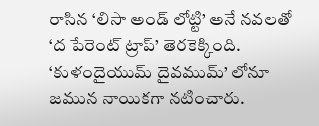రాసిన ‘లిసా అండ్ లోట్టి’ అనే నవలతో ‘ద పేరెంట్ ట్రాప్’ తెరకెక్కింది. ‘కుళందైయుమ్ దైవముమ్’ లోనూ జమున నాయికగా నటించారు.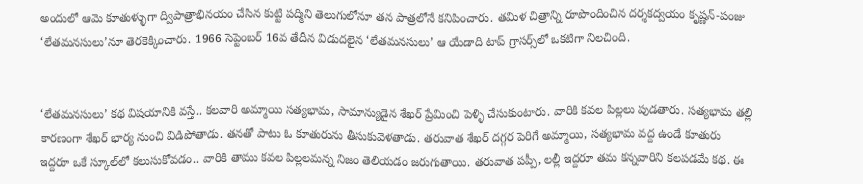అందులో ఆమె కూతుళ్ళుగా ద్విపాత్రాభినయం చేసిన కుట్టి పద్మిని తెలుగులోనూ తన పాత్రలోనే కనిపించారు. తమిళ చిత్రాన్ని రూపొందించిన దర్శకద్వయం కృష్ణన్-పంజు ‘లేతమనసులు’నూ తెరకెక్కించారు. 1966 సెప్టెంబర్ 16వ తేదీన విడుదలైన ‘లేతమనసులు’ ఆ యేడాది టాప్ గ్రాసర్స్‌లో ఒకటిగా నిలచింది.


‘లేతమనసులు’ కథ విషయానికి వస్తే.. కలవారి అమ్మాయి సత్యభామ, సామాన్యుడైన శేఖర్ ప్రేమించి పెళ్ళి చేసుకుంటారు. వారికి కవల పిల్లలు పుడతారు. సత్యభామ తల్లి కారణంగా శేఖర్ భార్య నుంచి విడిపోతాడు. తనతో పాటు ఓ కూతురును తీసుకువెళతాడు. తరువాత శేఖర్ దగ్గర పెరిగే అమ్మాయి, సత్యభామ వద్ద ఉండే కూతురు ఇద్దరూ ఒకే స్కూల్‌లో కలుసుకోవడం.. వారికి తాము కవల పిల్లలమన్న నిజం తెలియడం జరుగుతాయి. తరువాత పప్పీ, లల్లీ ఇద్దరూ తమ కన్నవారిని కలపడమే కథ. ఈ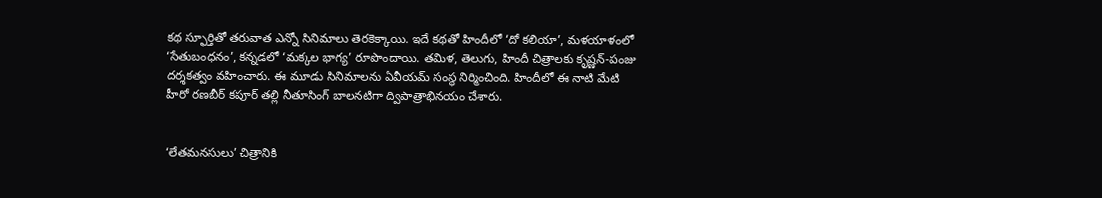కథ స్ఫూర్తితో తరువాత ఎన్నో సినిమాలు తెరకెక్కాయి. ఇదే కథతో హిందీలో ‘దో కలియా’, మళయాళంలో ‘సేతుబంధనం’, కన్నడలో ‘మక్కల భాగ్య’ రూపొందాయి. తమిళ, తెలుగు, హిందీ చిత్రాలకు కృష్ణన్-పంజు దర్శకత్వం వహించారు. ఈ మూడు సినిమాలను ఏవీయమ్ సంస్థ నిర్మించింది. హిందీలో ఈ నాటి మేటి హీరో రణబీర్ కపూర్ తల్లి నీతూసింగ్ బాలనటిగా ద్విపాత్రాభినయం చేశారు.


‘లేతమనసులు’ చిత్రానికి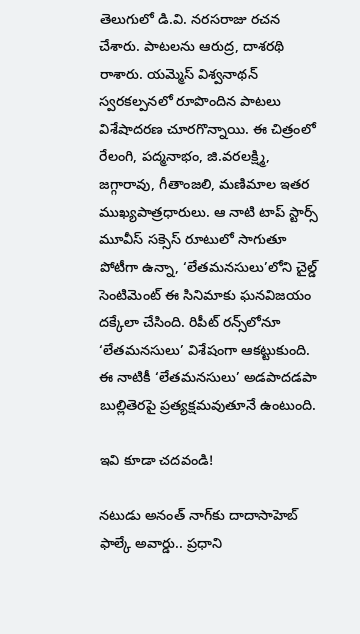తెలుగులో డి.వి. నరసరాజు రచన చేశారు. పాటలను ఆరుద్ర, దాశరథి రాశారు. యమ్మెస్ విశ్వనాథన్ స్వరకల్పనలో రూపొందిన పాటలు విశేషాదరణ చూరగొన్నాయి. ఈ చిత్రంలో రేలంగి, పద్మనాభం, జి.వరలక్ష్మి, జగ్గారావు, గీతాంజలి, మణిమాల ఇతర ముఖ్యపాత్రధారులు. ఆ నాటి టాప్ స్టార్స్ మూవీస్ సక్సెస్ రూటులో సాగుతూ పోటీగా ఉన్నా, ‘లేతమనసులు’లోని చైల్డ్ సెంటిమెంట్ ఈ సినిమాకు ఘనవిజయం దక్కేలా చేసింది. రిపీట్ రన్స్‌లోనూ ‘లేతమనసులు’ విశేషంగా ఆకట్టుకుంది. ఈ నాటికీ ‘లేతమనసులు’ అడపాదడపా బుల్లితెరపై ప్రత్యక్షమవుతూనే ఉంటుంది.

ఇవి కూడా చదవండి!

నటుడు అనంత్ నాగ్‌కు దాదాసాహెబ్ ఫాల్కే అవార్డు.. ప్రధాని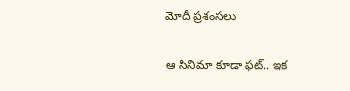మోదీ ప్రశంసలు

ఆ సినిమా కూడా ఫట్.. ఇక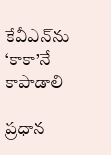కేవీఎన్‌ను ‘కాకా’నే కాపాడాలి

ప్రధాన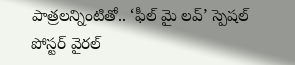పాత్రలన్నింటితో.. ‘ఫీల్ మై లవ్’ స్పెషల్ పోస్టర్ వైరల్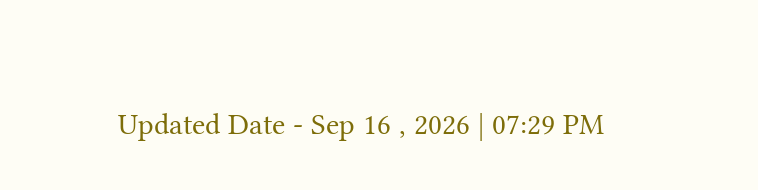Updated Date - Sep 16 , 2026 | 07:29 PM